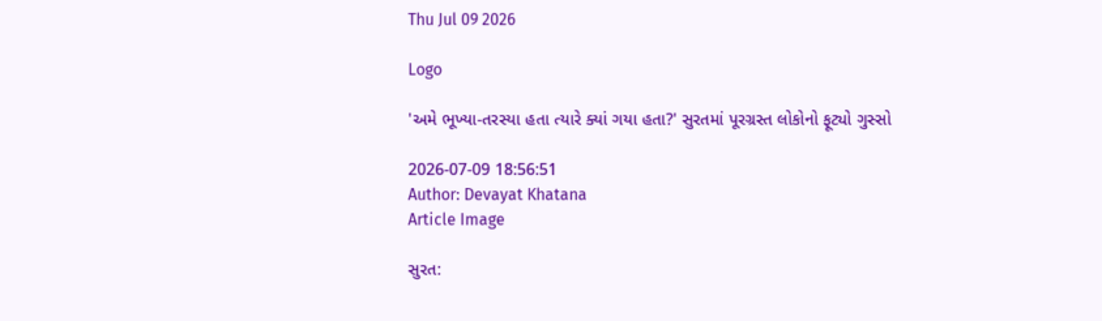Thu Jul 09 2026

Logo

'અમે ભૂખ્યા-તરસ્યા હતા ત્યારે ક્યાં ગયા હતા?' સુરતમાં પૂરગ્રસ્ત લોકોનો ફૂટ્યો ગુસ્સો

2026-07-09 18:56:51
Author: Devayat Khatana
Article Image

સુરત: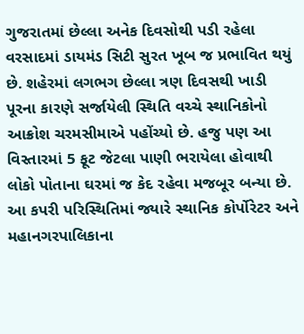ગુજરાતમાં છેલ્લા અનેક દિવસોથી પડી રહેલા વરસાદમાં ડાયમંડ સિટી સુરત ખૂબ જ પ્રભાવિત થયું છે. શહેરમાં લગભગ છેલ્લા ત્રણ દિવસથી ખાડી પૂરના કારણે સર્જાયેલી સ્થિતિ વચ્ચે સ્થાનિકોનો આક્રોશ ચરમસીમાએ પહોંચ્યો છે. હજુ પણ આ વિસ્તારમાં 5 ફૂટ જેટલા પાણી ભરાયેલા હોવાથી લોકો પોતાના ઘરમાં જ કેદ રહેવા મજબૂર બન્યા છે. આ કપરી પરિસ્થિતિમાં જ્યારે સ્થાનિક કોર્પોરેટર અને મહાનગરપાલિકાના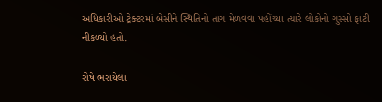અધિકારીઓ ટ્રેક્ટરમાં બેસીને સ્થિતિનો તાગ મેળવવા પહોંચ્યા ત્યારે લોકોનો ગુસ્સો ફાટી નીકળ્યો હતો.

રોષે ભરાયેલા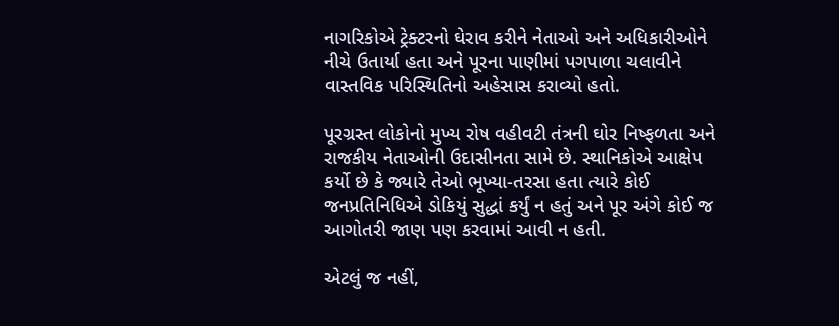નાગરિકોએ ટ્રેક્ટરનો ઘેરાવ કરીને નેતાઓ અને અધિકારીઓને નીચે ઉતાર્યા હતા અને પૂરના પાણીમાં પગપાળા ચલાવીને વાસ્તવિક પરિસ્થિતિનો અહેસાસ કરાવ્યો હતો.

પૂરગ્રસ્ત લોકોનો મુખ્ય રોષ વહીવટી તંત્રની ઘોર નિષ્ફળતા અને રાજકીય નેતાઓની ઉદાસીનતા સામે છે. સ્થાનિકોએ આક્ષેપ કર્યો છે કે જ્યારે તેઓ ભૂખ્યા-તરસા હતા ત્યારે કોઈ જનપ્રતિનિધિએ ડોકિયું સુદ્ધાં કર્યું ન હતું અને પૂર અંગે કોઈ જ આગોતરી જાણ પણ કરવામાં આવી ન હતી.

એટલું જ નહીં,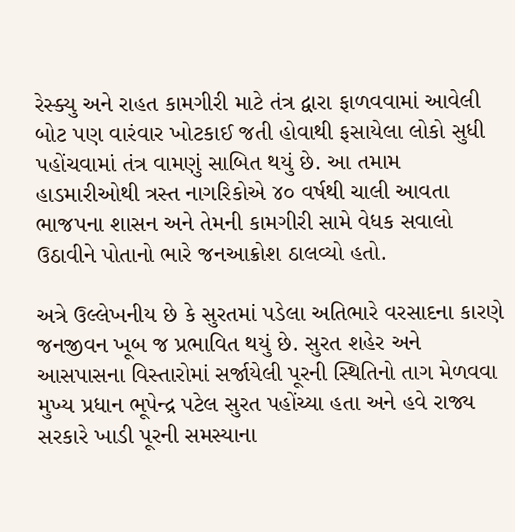રેસ્ક્યુ અને રાહત કામગીરી માટે તંત્ર દ્વારા ફાળવવામાં આવેલી બોટ પણ વારંવાર ખોટકાઈ જતી હોવાથી ફસાયેલા લોકો સુધી પહોંચવામાં તંત્ર વામણું સાબિત થયું છે. આ તમામ હાડમારીઓથી ત્રસ્ત નાગરિકોએ ૪૦ વર્ષથી ચાલી આવતા ભાજપના શાસન અને તેમની કામગીરી સામે વેધક સવાલો ઉઠાવીને પોતાનો ભારે જનઆક્રોશ ઠાલવ્યો હતો.

અત્રે ઉલ્લેખનીય છે કે સુરતમાં પડેલા અતિભારે વરસાદના કારણે જનજીવન ખૂબ જ પ્રભાવિત થયું છે. સુરત શહેર અને આસપાસના વિસ્તારોમાં સર્જાયેલી પૂરની સ્થિતિનો તાગ મેળવવા મુખ્ય પ્રધાન ભૂપેન્દ્ર પટેલ સુરત પહોંચ્યા હતા અને હવે રાજ્ય સરકારે ખાડી પૂરની સમસ્યાના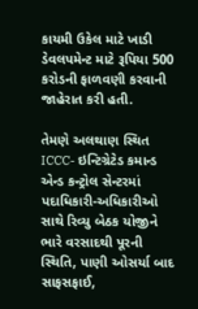કાયમી ઉકેલ માટે ખાડી ડેવલપમેન્ટ માટે રૂપિયા 500  કરોડની ફાળવણી કરવાની જાહેરાત કરી હતી.

તેમણે અલથાણ સ્થિત ICCC- ઇન્ટિગ્રેટેડ કમાન્ડ એન્ડ કન્ટ્રોલ સેન્ટરમાં પદાધિકારી-અધિકારીઓ સાથે રિવ્યુ બેઠક યોજીને ભારે વરસાદથી પૂરની સ્થિતિ, પાણી ઓસર્યા બાદ સાફસફાઈ,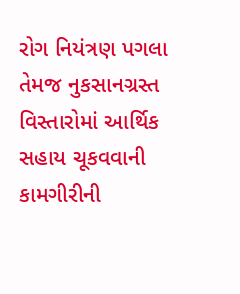રોગ નિયંત્રણ પગલા તેમજ નુકસાનગ્રસ્ત વિસ્તારોમાં આર્થિક સહાય ચૂકવવાની કામગીરીની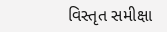વિસ્તૃત સમીક્ષા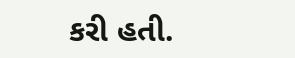કરી હતી.